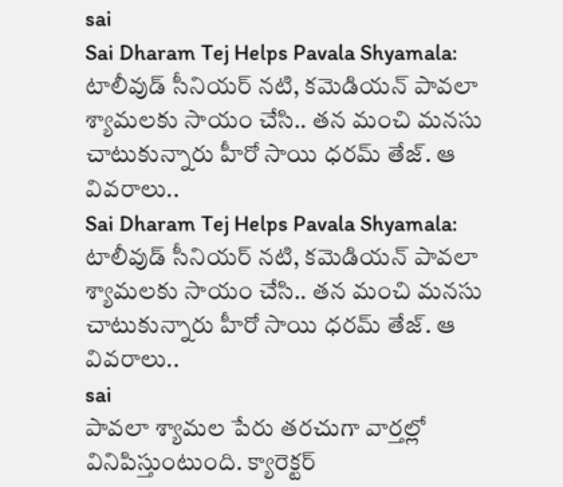sai
Sai Dharam Tej Helps Pavala Shyamala: టాలీవుడ్ సీనియర్ నటి, కమెడియన్ పావలా శ్యామలకు సాయం చేసి.. తన మంచి మనసు చాటుకున్నారు హీరో సాయి ధరమ్ తేజ్. ఆ వివరాలు..
Sai Dharam Tej Helps Pavala Shyamala: టాలీవుడ్ సీనియర్ నటి, కమెడియన్ పావలా శ్యామలకు సాయం చేసి.. తన మంచి మనసు చాటుకున్నారు హీరో సాయి ధరమ్ తేజ్. ఆ వివరాలు..
sai
పావలా శ్యామల పేరు తరచుగా వార్తల్లో వినిపిస్తుంటుంది. క్యారెక్టర్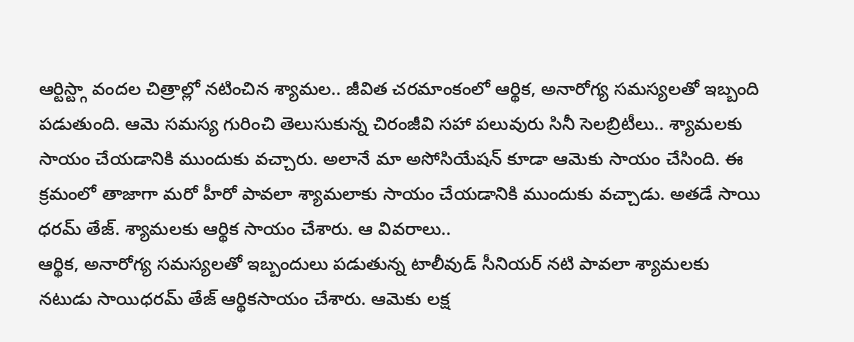ఆర్టిస్ట్గా వందల చిత్రాల్లో నటించిన శ్యామల.. జీవిత చరమాంకంలో ఆర్థిక, అనారోగ్య సమస్యలతో ఇబ్బంది పడుతుంది. ఆమె సమస్య గురించి తెలుసుకున్న చిరంజీవి సహా పలువురు సినీ సెలబ్రిటీలు.. శ్యామలకు సాయం చేయడానికి ముందుకు వచ్చారు. అలానే మా అసోసియేషన్ కూడా ఆమెకు సాయం చేసింది. ఈ క్రమంలో తాజాగా మరో హీరో పావలా శ్యామలాకు సాయం చేయడానికి ముందుకు వచ్చాడు. అతడే సాయి ధరమ్ తేజ్. శ్యామలకు ఆర్థిక సాయం చేశారు. ఆ వివరాలు..
ఆర్థిక, అనారోగ్య సమస్యలతో ఇబ్బందులు పడుతున్న టాలీవుడ్ సీనియర్ నటి పావలా శ్యామలకు నటుడు సాయిధరమ్ తేజ్ ఆర్థికసాయం చేశారు. ఆమెకు లక్ష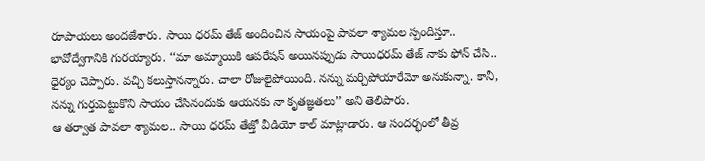రూపాయలు అందజేశారు. సాయి ధరమ్ తేజ్ అందించిన సాయంపై పావలా శ్యామల స్పందిస్తూ.. భావోద్వేగానికి గురయ్యారు. ‘‘మా అమ్మాయికి ఆపరేషన్ అయినప్పుడు సాయిధరమ్ తేజ్ నాకు ఫోన్ చేసి.. ధైర్యం చెప్పారు. వచ్చి కలుస్తానన్నారు. చాలా రోజులైపోయింది. నన్ను మర్చిపోయారేమో అనుకున్నా. కానీ, నన్ను గుర్తుపెట్టుకొని సాయం చేసినందుకు ఆయనకు నా కృతజ్ఞతలు’’ అని తెలిపారు.
ఆ తర్వాత పావలా శ్యామల.. సాయి ధరమ్ తేజ్తో వీడియో కాల్ మాట్లాడారు. ఆ సందర్భంలో తీవ్ర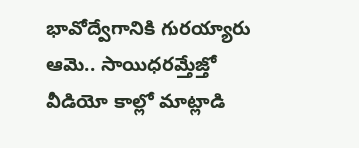భావోద్వేగానికి గురయ్యారు ఆమె.. సాయిధరమ్తేజ్తో వీడియో కాల్లో మాట్లాడి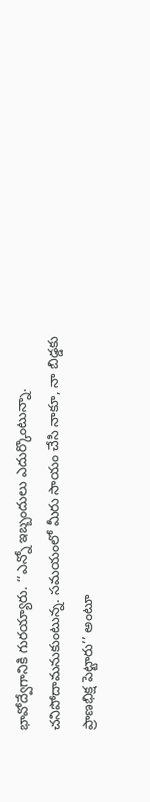భావోద్వేగానికి గురయ్యారు. ‘‘ఎన్నో ఇబ్బందులు ఎదుర్కొంటున్నా. చనిపోదామనుకుంటున్న. సమయంలో మీరు సాయం చేసి నాకూ, నా బిడ్డకు ప్రాణభిక్ష పెట్టారు’’ అంటూ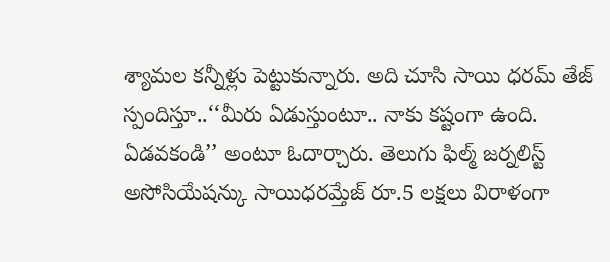శ్యామల కన్నీళ్లు పెట్టుకున్నారు. అది చూసి సాయి ధరమ్ తేజ్ స్పందిస్తూ..‘‘మీరు ఏడుస్తుంటూ.. నాకు కష్టంగా ఉంది. ఏడవకండి’’ అంటూ ఓదార్చారు. తెలుగు ఫిల్మ్ జర్నలిస్ట్ అసోసియేషన్కు సాయిధరమ్తేజ్ రూ.5 లక్షలు విరాళంగా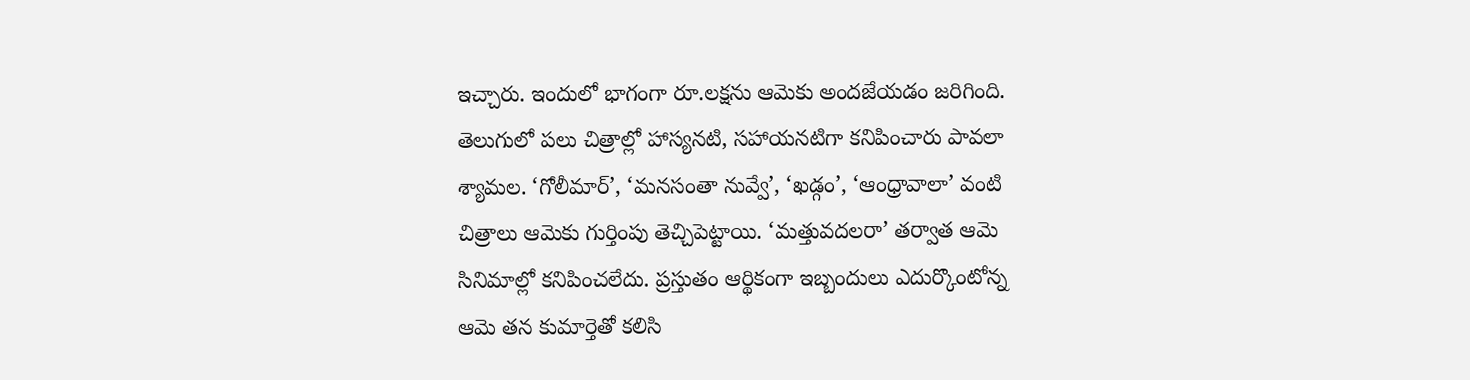ఇచ్చారు. ఇందులో భాగంగా రూ.లక్షను ఆమెకు అందజేయడం జరిగింది.
తెలుగులో పలు చిత్రాల్లో హాస్యనటి, సహాయనటిగా కనిపించారు పావలా శ్యామల. ‘గోలీమార్’, ‘మనసంతా నువ్వే’, ‘ఖడ్గం’, ‘ఆంధ్రావాలా’ వంటి చిత్రాలు ఆమెకు గుర్తింపు తెచ్చిపెట్టాయి. ‘మత్తువదలరా’ తర్వాత ఆమె సినిమాల్లో కనిపించలేదు. ప్రస్తుతం ఆర్థికంగా ఇబ్బందులు ఎదుర్కొంటోన్న ఆమె తన కుమార్తెతో కలిసి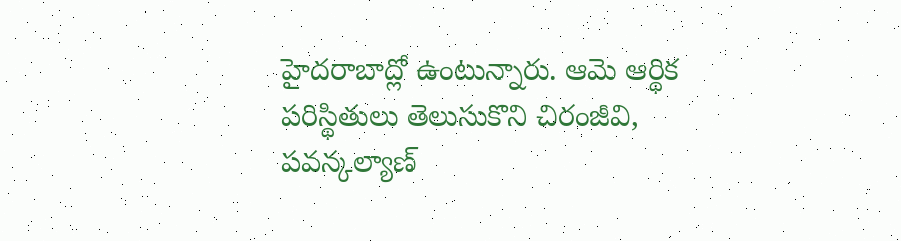హైదరాబాద్లో ఉంటున్నారు. ఆమె ఆర్థిక పరిస్థితులు తెలుసుకొని చిరంజీవి, పవన్కల్యాణ్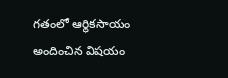గతంలో ఆర్థికసాయం అందించిన విషయం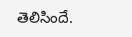తెలిసిందే.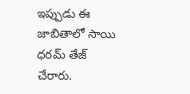ఇప్పుడు ఈ జాబితాలో సాయి ధరమ్ తేజ్ చేరారు.